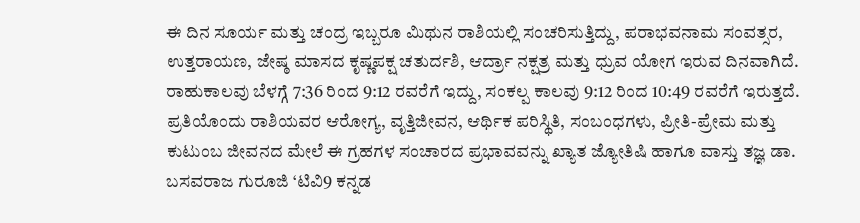ಈ ದಿನ ಸೂರ್ಯ ಮತ್ತು ಚಂದ್ರ ಇಬ್ಬರೂ ಮಿಥುನ ರಾಶಿಯಲ್ಲಿ ಸಂಚರಿಸುತ್ತಿದ್ದು, ಪರಾಭವನಾಮ ಸಂವತ್ಸರ, ಉತ್ತರಾಯಣ, ಜೇಷ್ಠ ಮಾಸದ ಕೃಷ್ಣಪಕ್ಷ ಚತುರ್ದಶಿ, ಆರ್ದ್ರಾ ನಕ್ಷತ್ರ ಮತ್ತು ಧ್ರುವ ಯೋಗ ಇರುವ ದಿನವಾಗಿದೆ. ರಾಹುಕಾಲವು ಬೆಳಗ್ಗೆ 7:36 ರಿಂದ 9:12 ರವರೆಗೆ ಇದ್ದು, ಸಂಕಲ್ಪ ಕಾಲವು 9:12 ರಿಂದ 10:49 ರವರೆಗೆ ಇರುತ್ತದೆ. ಪ್ರತಿಯೊಂದು ರಾಶಿಯವರ ಆರೋಗ್ಯ, ವೃತ್ತಿಜೀವನ, ಆರ್ಥಿಕ ಪರಿಸ್ಥಿತಿ, ಸಂಬಂಧಗಳು, ಪ್ರೀತಿ-ಪ್ರೇಮ ಮತ್ತು ಕುಟುಂಬ ಜೀವನದ ಮೇಲೆ ಈ ಗ್ರಹಗಳ ಸಂಚಾರದ ಪ್ರಭಾವವನ್ನು ಖ್ಯಾತ ಜ್ಯೋತಿಷಿ ಹಾಗೂ ವಾಸ್ತು ತಜ್ಞ ಡಾ. ಬಸವರಾಜ ಗುರೂಜಿ ‘ಟಿವಿ9 ಕನ್ನಡ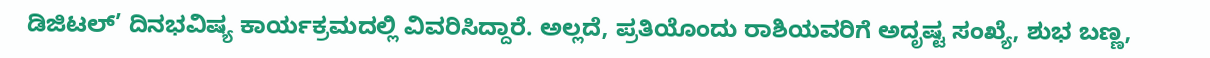ಡಿಜಿಟಲ್’ ದಿನಭವಿಷ್ಯ ಕಾರ್ಯಕ್ರಮದಲ್ಲಿ ವಿವರಿಸಿದ್ದಾರೆ. ಅಲ್ಲದೆ, ಪ್ರತಿಯೊಂದು ರಾಶಿಯವರಿಗೆ ಅದೃಷ್ಟ ಸಂಖ್ಯೆ, ಶುಭ ಬಣ್ಣ,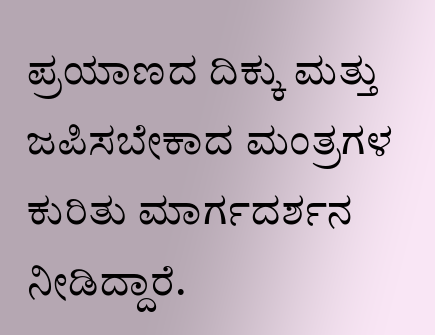ಪ್ರಯಾಣದ ದಿಕ್ಕು ಮತ್ತು ಜಪಿಸಬೇಕಾದ ಮಂತ್ರಗಳ ಕುರಿತು ಮಾರ್ಗದರ್ಶನ ನೀಡಿದ್ದಾರೆ.